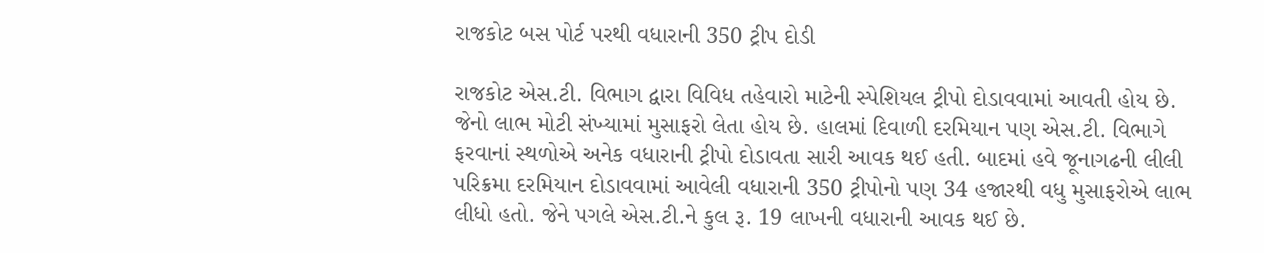રાજકોટ બસ પોર્ટ પરથી વધારાની 350 ટ્રીપ દોડી

રાજકોટ એસ.ટી. વિભાગ દ્વારા વિવિધ તહેવારો માટેની સ્પેશિયલ ટ્રીપો દોડાવવામાં આવતી હોય છે. જેનો લાભ મોટી સંખ્યામાં મુસાફરો લેતા હોય છે. હાલમાં દિવાળી દરમિયાન પણ એસ.ટી. વિભાગે ફરવાનાં સ્થળોએ અનેક વધારાની ટ્રીપો દોડાવતા સારી આવક થઈ હતી. બાદમાં હવે જૂનાગઢની લીલી પરિક્રમા દરમિયાન દોડાવવામાં આવેલી વધારાની 350 ટ્રીપોનો પણ 34 હજારથી વધુ મુસાફરોએ લાભ લીધો હતો. જેને પગલે એસ.ટી.ને કુલ રૂ. 19 લાખની વધારાની આવક થઈ છે.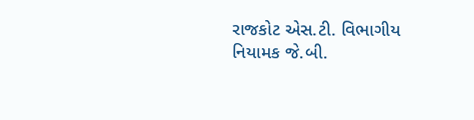રાજકોટ એસ.ટી. વિભાગીય નિયામક જે.બી.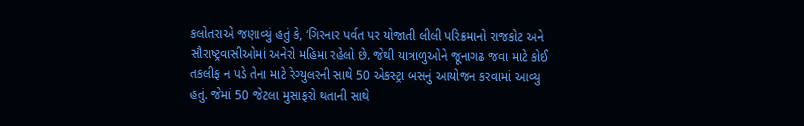કલોતરાએ જણાવ્યું હતું કે, ‘ગિરનાર પર્વત પર યોજાતી લીલી પરિક્રમાનો રાજકોટ અને સૌરાષ્ટ્રવાસીઓમાં અનેરો મહિમા રહેલો છે. જેથી યાત્રાળુઓને જૂનાગઢ જવા માટે કોઈ તકલીફ ન પડે તેના માટે રેગ્યુલરની સાથે 50 એકસ્ટ્રા બસનું આયોજન કરવામાં આવ્યુ હતું. જેમાં 50 જેટલા મુસાફરો થતાની સાથે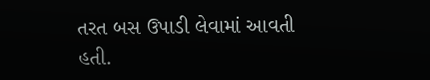તરત બસ ઉપાડી લેવામાં આવતી હતી.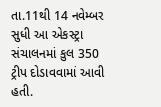તા.11થી 14 નવેમ્બર સુધી આ એકસ્ટ્રા સંચાલનમાં કુલ 350 ટ્રીપ દોડાવવામાં આવી હતી.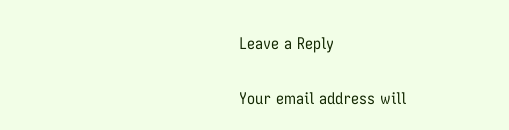Leave a Reply

Your email address will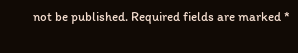not be published. Required fields are marked *